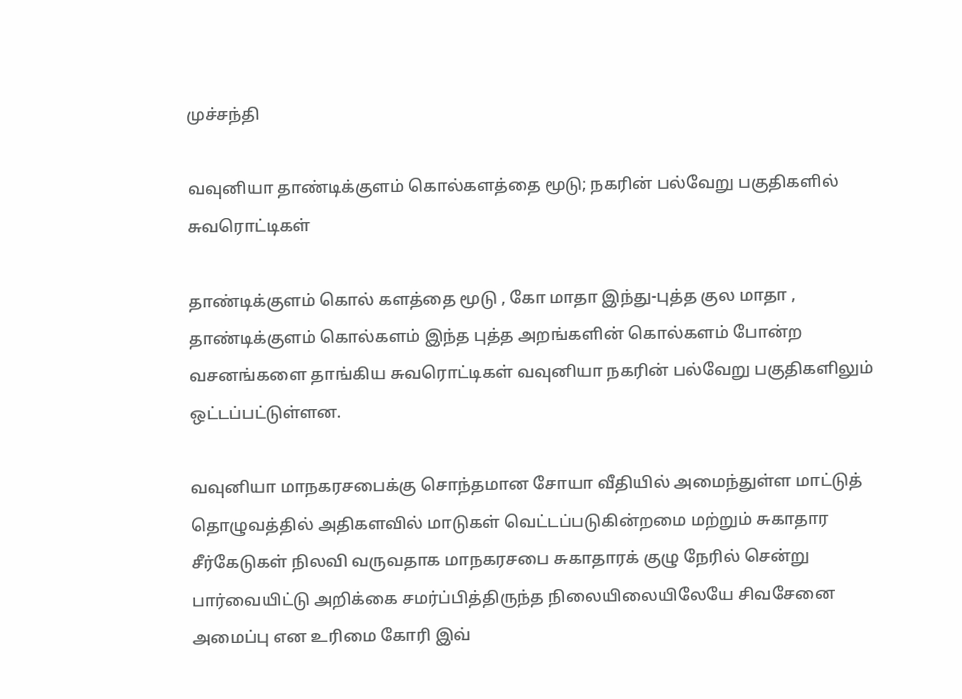முச்சந்தி

வவுனியா தாண்டிக்குளம் கொல்களத்தை மூடு; நகரின் பல்வேறு பகுதிகளில் சுவரொட்டிகள்

தாண்டிக்குளம் கொல் களத்தை மூடு , கோ மாதா இந்து-புத்த குல மாதா , தாண்டிக்குளம் கொல்களம் இந்த புத்த அறங்களின் கொல்களம் போன்ற வசனங்களை தாங்கிய சுவரொட்டிகள் வவுனியா நகரின் பல்வேறு பகுதிகளிலும் ஒட்டப்பட்டுள்ளன.

வவுனியா மாநகரசபைக்கு சொந்தமான சோயா வீதியில் அமைந்துள்ள மாட்டுத் தொழுவத்தில் அதிகளவில் மாடுகள் வெட்டப்படுகின்றமை மற்றும் சுகாதார சீர்கேடுகள் நிலவி வருவதாக மாநகரசபை சுகாதாரக் குழு நேரில் சென்று பார்வையிட்டு அறிக்கை சமர்ப்பித்திருந்த நிலையிலையிலேயே சிவசேனை அமைப்பு என உரிமை கோரி இவ்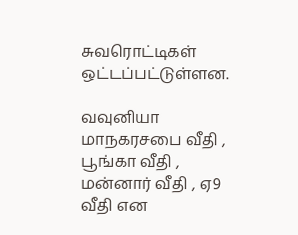சுவரொட்டிகள் ஒட்டப்பட்டுள்ளன.

வவுனியா மாநகரசபை வீதி , பூங்கா வீதி , மன்னார் வீதி , ஏ9 வீதி என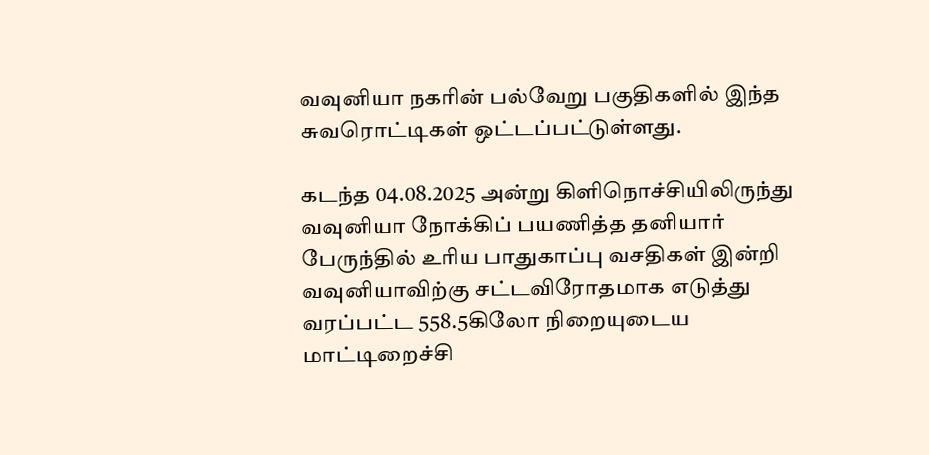வவுனியா நகரின் பல்வேறு பகுதிகளில் இந்த சுவரொட்டிகள் ஒட்டப்பட்டுள்ளது.

கடந்த 04.08.2025 அன்று கிளிநொச்சியிலிருந்து வவுனியா நோக்கிப் பயணித்த தனியார் பேருந்தில் உரிய பாதுகாப்பு வசதிகள் இன்றி வவுனியாவிற்கு சட்டவிரோதமாக எடுத்து வரப்பட்ட 558.5கிலோ நிறையுடைய மாட்டிறைச்சி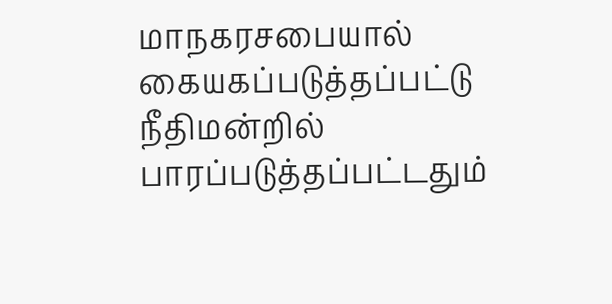மாநகரசபையால் கையகப்படுத்தப்பட்டு நீதிமன்றில் பாரப்படுத்தப்பட்டதும்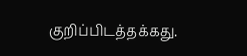குறிப்பிடத்தக்கது.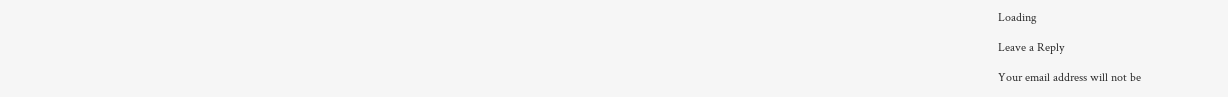Loading

Leave a Reply

Your email address will not be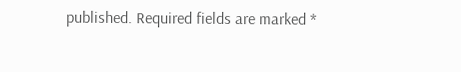published. Required fields are marked *